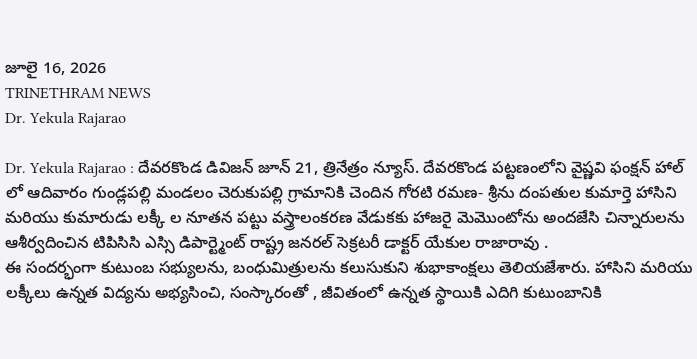జూలై 16, 2026
TRINETHRAM NEWS
Dr. Yekula Rajarao

Dr. Yekula Rajarao : దేవరకొండ డివిజన్ జూన్ 21, త్రినేత్రం న్యూస్. దేవరకొండ పట్టణంలోని వైష్ణవి ఫంక్షన్ హాల్ లో ఆదివారం గుండ్లపల్లి మండలం చెరుకుపల్లి గ్రామానికి చెందిన గోరటి రమణ- శ్రీను దంపతుల కుమార్తె హాసిని మరియు కుమారుడు లక్కీ ల నూతన పట్టు వస్త్రాలంకరణ వేడుకకు హాజరై మెమొంటోను అందజేసి చిన్నారులను ఆశీర్వదించిన టిపిసిసి ఎస్సి డిపార్ట్మెంట్ రాష్ట్ర జనరల్ సెక్రటరీ డాక్టర్ యేకుల రాజారావు .
ఈ సందర్భంగా కుటుంబ సభ్యులను, బంధుమిత్రులను కలుసుకుని శుభాకాంక్షలు తెలియజేశారు. హాసిని మరియు లక్కీలు ఉన్నత విద్యను అభ్యసించి, సంస్కారంతో , జీవితంలో ఉన్నత స్థాయికి ఎదిగి కుటుంబానికి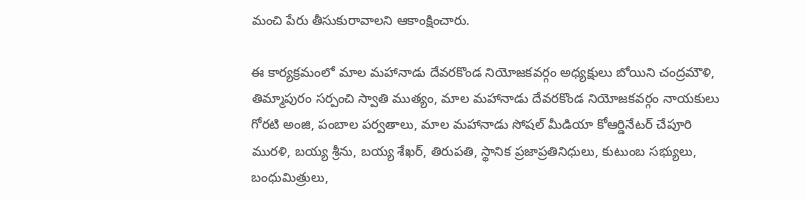మంచి పేరు తీసుకురావాలని ఆకాంక్షించారు.

ఈ కార్యక్రమంలో మాల మహానాడు దేవరకొండ నియోజకవర్గం అధ్యక్షులు బోయిని చంద్రమౌళి, తిమ్మాపురం సర్పంచి స్వాతి ముత్యం, మాల మహానాడు దేవరకొండ నియోజకవర్గం నాయకులు గోరటి అంజి, పంబాల పర్వతాలు, మాల మహానాడు సోషల్ మీడియా కోఆర్డినేటర్ చేపూరి మురళి, బయ్య శ్రీను, బయ్య శేఖర్, తిరుపతి, స్థానిక ప్రజాప్రతినిధులు, కుటుంబ సభ్యులు, బంధుమిత్రులు,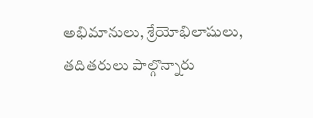అభిమానులు, శ్రేయోభిలాషులు, తదితరులు పాల్గొన్నారు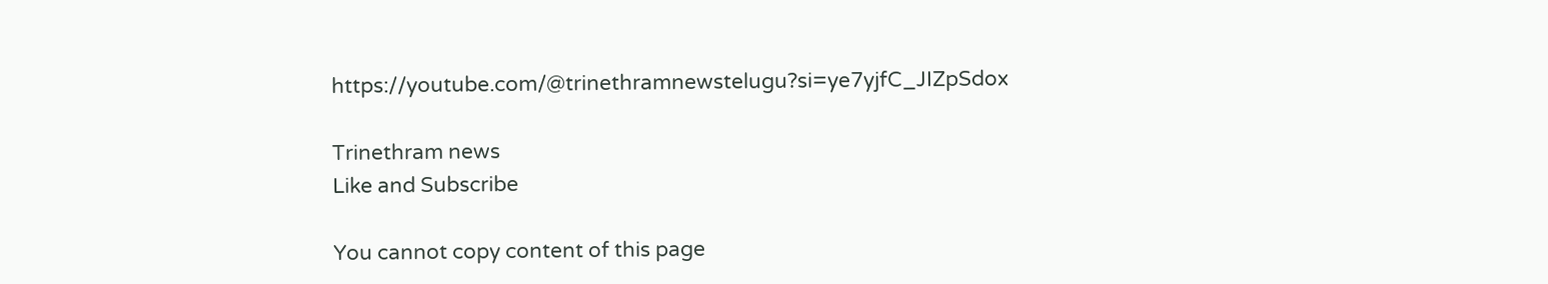https://youtube.com/@trinethramnewstelugu?si=ye7yjfC_JIZpSdox

Trinethram news
Like and Subscribe

You cannot copy content of this page